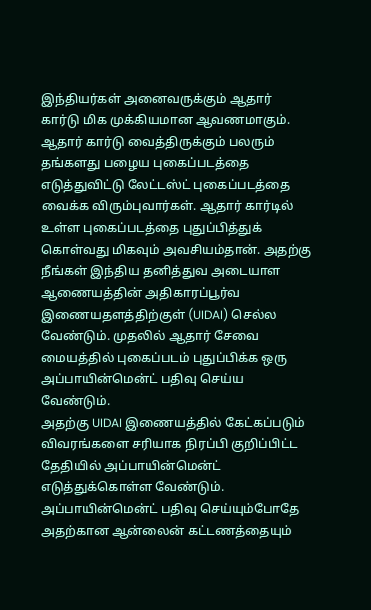இந்தியர்கள் அனைவருக்கும் ஆதார் கார்டு மிக முக்கியமான ஆவணமாகும். ஆதார் கார்டு வைத்திருக்கும் பலரும் தங்களது பழைய புகைப்படத்தை எடுத்துவிட்டு லேட்டஸ்ட் புகைப்படத்தை வைக்க விரும்புவார்கள். ஆதார் கார்டில் உள்ள புகைப்படத்தை புதுப்பித்துக் கொள்வது மிகவும் அவசியம்தான். அதற்கு நீங்கள் இந்திய தனித்துவ அடையாள ஆணையத்தின் அதிகாரப்பூர்வ இணையதளத்திற்குள் (UIDAI) செல்ல வேண்டும். முதலில் ஆதார் சேவை மையத்தில் புகைப்படம் புதுப்பிக்க ஒரு அப்பாயின்மென்ட் பதிவு செய்ய வேண்டும்.
அதற்கு UIDAI இணையத்தில் கேட்கப்படும் விவரங்களை சரியாக நிரப்பி குறிப்பிட்ட தேதியில் அப்பாயின்மென்ட் எடுத்துக்கொள்ள வேண்டும். அப்பாயின்மென்ட் பதிவு செய்யும்போதே அதற்கான ஆன்லைன் கட்டணத்தையும்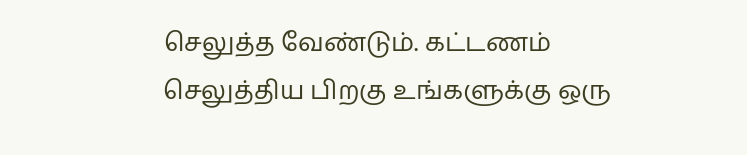செலுத்த வேண்டும். கட்டணம் செலுத்திய பிறகு உங்களுக்கு ஒரு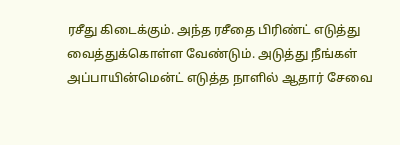ரசீது கிடைக்கும். அந்த ரசீதை பிரிண்ட் எடுத்து வைத்துக்கொள்ள வேண்டும். அடுத்து நீங்கள் அப்பாயின்மென்ட் எடுத்த நாளில் ஆதார் சேவை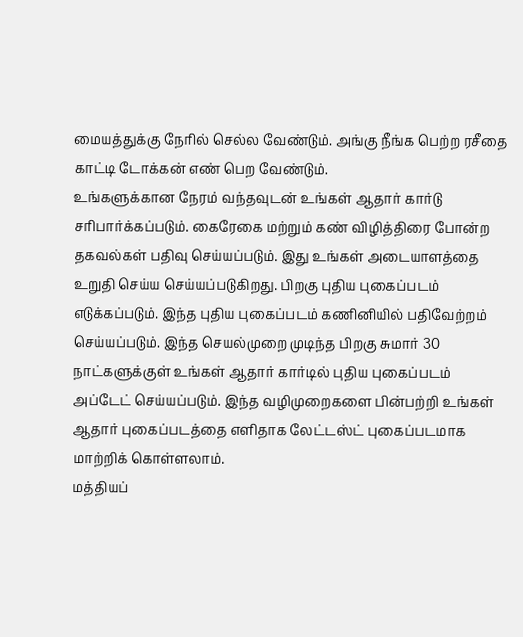மையத்துக்கு நேரில் செல்ல வேண்டும். அங்கு நீங்க பெற்ற ரசீதை காட்டி டோக்கன் எண் பெற வேண்டும்.
உங்களுக்கான நேரம் வந்தவுடன் உங்கள் ஆதார் கார்டு சரிபார்க்கப்படும். கைரேகை மற்றும் கண் விழித்திரை போன்ற தகவல்கள் பதிவு செய்யப்படும். இது உங்கள் அடையாளத்தை உறுதி செய்ய செய்யப்படுகிறது. பிறகு புதிய புகைப்படம் எடுக்கப்படும். இந்த புதிய புகைப்படம் கணினியில் பதிவேற்றம் செய்யப்படும். இந்த செயல்முறை முடிந்த பிறகு சுமார் 30 நாட்களுக்குள் உங்கள் ஆதார் கார்டில் புதிய புகைப்படம் அப்டேட் செய்யப்படும். இந்த வழிமுறைகளை பின்பற்றி உங்கள் ஆதார் புகைப்படத்தை எளிதாக லேட்டஸ்ட் புகைப்படமாக மாற்றிக் கொள்ளலாம்.
மத்தியப்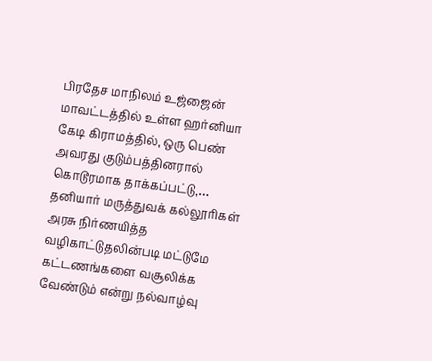பிரதேச மாநிலம் உஜ்ஜைன் மாவட்டத்தில் உள்ள ஹர்னியா கேடி கிராமத்தில், ஒரு பெண் அவரது குடும்பத்தினரால் கொடூரமாக தாக்கப்பட்டு,…
தனியார் மருத்துவக் கல்லூரிகள் அரசு நிர்ணயித்த வழிகாட்டுதலின்படி மட்டுமே கட்டணங்களை வசூலிக்க வேண்டும் என்று நல்வாழ்வு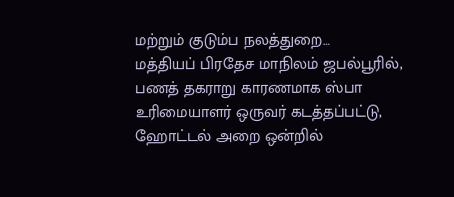மற்றும் குடும்ப நலத்துறை…
மத்தியப் பிரதேச மாநிலம் ஜபல்பூரில், பணத் தகராறு காரணமாக ஸ்பா உரிமையாளர் ஒருவர் கடத்தப்பட்டு, ஹோட்டல் அறை ஒன்றில்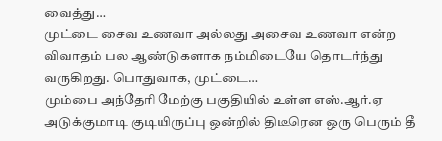வைத்து…
முட்டை சைவ உணவா அல்லது அசைவ உணவா என்ற விவாதம் பல ஆண்டுகளாக நம்மிடையே தொடர்ந்து வருகிறது. பொதுவாக, முட்டை…
மும்பை அந்தேரி மேற்கு பகுதியில் உள்ள எஸ்.ஆர்.ஏ அடுக்குமாடி குடியிருப்பு ஒன்றில் திடீரென ஒரு பெரும் தீ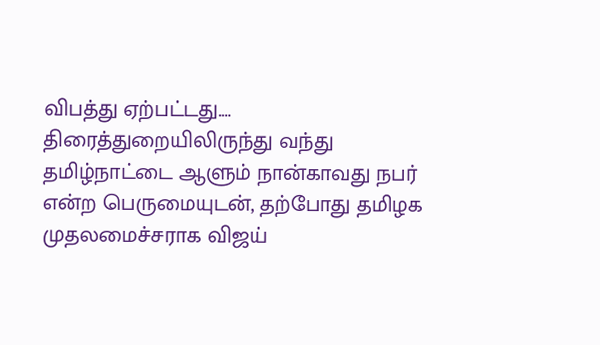விபத்து ஏற்பட்டது.…
திரைத்துறையிலிருந்து வந்து தமிழ்நாட்டை ஆளும் நான்காவது நபர் என்ற பெருமையுடன், தற்போது தமிழக முதலமைச்சராக விஜய்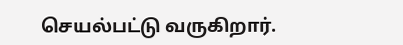செயல்பட்டு வருகிறார்.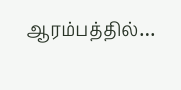ஆரம்பத்தில்…